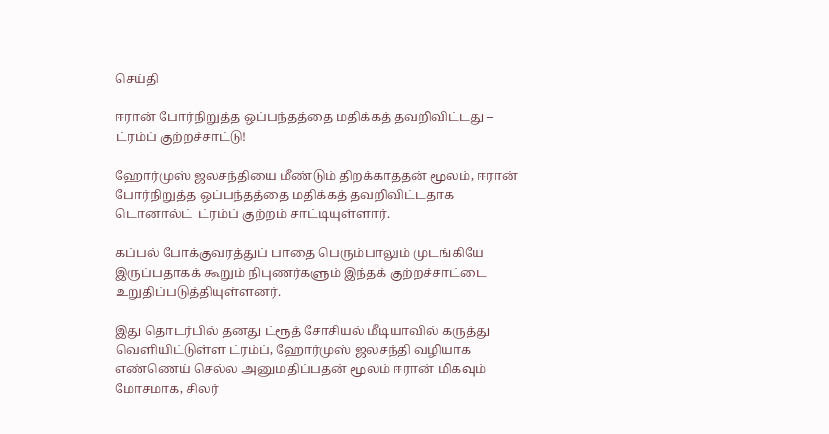செய்தி

ஈரான் போர்நிறுத்த ஒப்பந்தத்தை மதிக்கத் தவறிவிட்டது – ட்ரம்ப் குற்றச்சாட்டு!

ஹோர்முஸ் ஜலசந்தியை மீண்டும் திறக்காததன் மூலம், ஈரான் போர்நிறுத்த ஒப்பந்தத்தை மதிக்கத் தவறிவிட்டதாக டொனால்ட்  ட்ரம்ப் குற்றம் சாட்டியுள்ளார்.

கப்பல் போக்குவரத்துப் பாதை பெரும்பாலும் முடங்கியே இருப்பதாகக் கூறும் நிபுணர்களும் இந்தக் குற்றச்சாட்டை உறுதிப்படுத்தியுள்ளனர்.

இது தொடர்பில் தனது ட்ரூத் சோசியல் மீடியாவில் கருத்து வெளியிட்டுள்ள ட்ரம்ப், ஹோர்முஸ் ஜலசந்தி வழியாக எண்ணெய் செல்ல அனுமதிப்பதன் மூலம் ஈரான் மிகவும் மோசமாக, சிலர்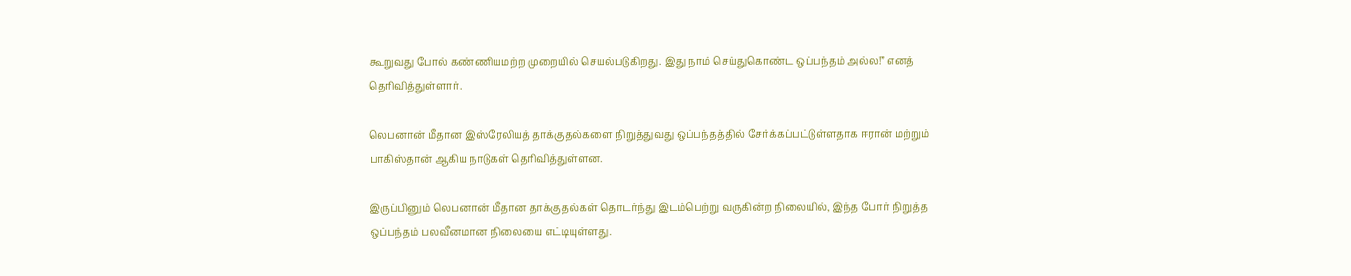கூறுவது போல் கண்ணியமற்ற முறையில் செயல்படுகிறது. இது நாம் செய்துகொண்ட ஒப்பந்தம் அல்ல!” எனத் தெரிவித்துள்ளார்.

லெபனான் மீதான இஸ்ரேலியத் தாக்குதல்களை நிறுத்துவது ஒப்பந்தத்தில் சேர்க்கப்பட்டுள்ளதாக ஈரான் மற்றும் பாகிஸ்தான் ஆகிய நாடுகள் தெரிவித்துள்ளன.

இருப்பினும் லெபனான் மீதான தாக்குதல்கள் தொடர்ந்து இடம்பெற்று வருகின்ற நிலையில், இந்த போர் நிறுத்த ஒப்பந்தம் பலவீனமான நிலையை எட்டியுள்ளது.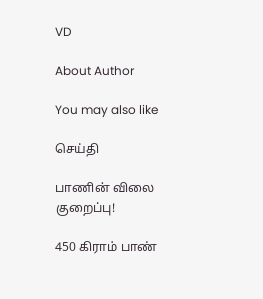VD

About Author

You may also like

செய்தி

பாணின் விலை குறைப்பு!

450 கிராம் பாண்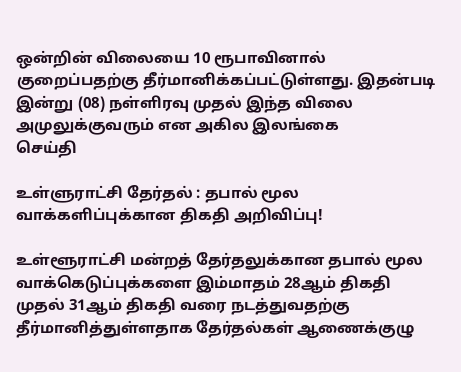ஒன்றின் விலையை 10 ரூபாவினால் குறைப்பதற்கு தீர்மானிக்கப்பட்டுள்ளது. இதன்படி   இன்று (08) நள்ளிரவு முதல் இந்த விலை அமுலுக்குவரும் என அகில இலங்கை
செய்தி

உள்ளுராட்சி தேர்தல் : தபால் மூல வாக்களிப்புக்கான திகதி அறிவிப்பு!

உள்ளூராட்சி மன்றத் தேர்தலுக்கான தபால் மூல வாக்கெடுப்புக்களை இம்மாதம் 28ஆம் திகதி முதல் 31ஆம் திகதி வரை நடத்துவதற்கு தீர்மானித்துள்ளதாக தேர்தல்கள் ஆணைக்குழு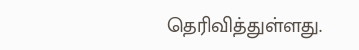தெரிவித்துள்ளது.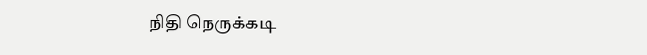நிதி நெருக்கடி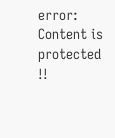error: Content is protected !!